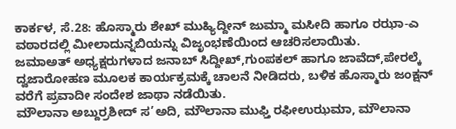ಕಾರ್ಕಳ, ಸೆ.28: ಹೊಸ್ಮಾರು ಶೇಖ್ ಮುಹ್ಯಿದ್ದೀನ್ ಜುಮ್ಮಾ ಮಸೀದಿ ಹಾಗೂ ರಝಾ-ಎ ವಠಾರದಲ್ಲಿ ಮೀಲಾದುನ್ನಬಿಯನ್ನು ವಿಜೃಂಭಣೆಯಿಂದ ಆಚರಿಸಲಾಯಿತು.
ಜಮಾಅತ್ ಅಧ್ಯಕ್ಷರುಗಳಾದ ಜನಾಬ್ ಸಿದ್ದೀಖ್,ಗುಂಪಕಲ್ ಹಾಗೂ ಜಾವೆದ್,ಪೇರಲ್ಕೆ ದ್ವಜಾರೋಹಣ ಮೂಲಕ ಕಾರ್ಯಕ್ರಮಕ್ಕೆ ಚಾಲನೆ ನೀಡಿದರು, ಬಳಿಕ ಹೊಸ್ಮಾರು ಜಂಕ್ಷನ್ ವರೆಗೆ ಪ್ರವಾದೀ ಸಂದೇಶ ಜಾಥಾ ನಡೆಯಿತು.
ಮೌಲಾನಾ ಅಬ್ದುರ್ರಶೀದ್ ಸ’ಅದಿ, ಮೌಲಾನಾ ಮುಫ್ತಿ ರಫೀಉಝಮಾ, ಮೌಲಾನಾ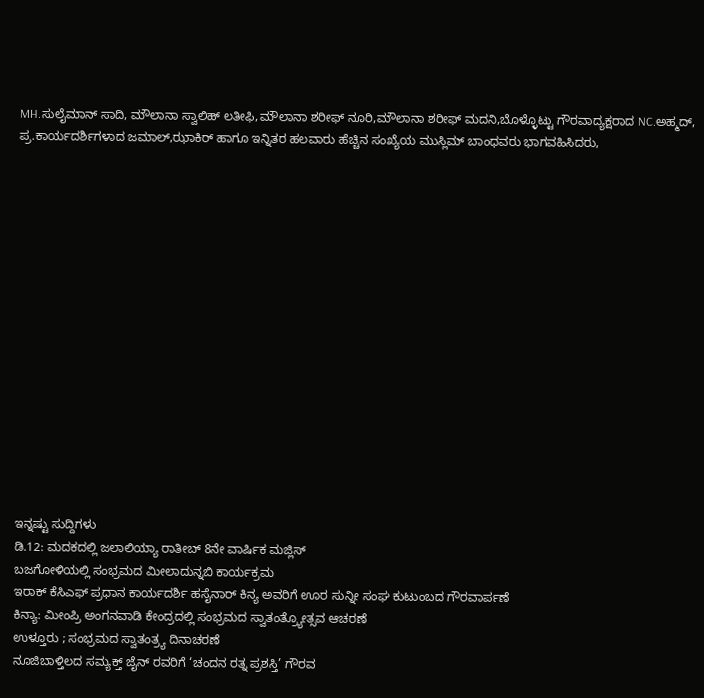MH.ಸುಲೈಮಾನ್ ಸಾದಿ, ಮೌಲಾನಾ ಸ್ವಾಲಿಹ್ ಲತೀಫಿ,ಮೌಲಾನಾ ಶರೀಫ್ ನೂರಿ,ಮೌಲಾನಾ ಶರೀಫ್ ಮದನಿ,ಬೊಳ್ಳೊಟ್ಟು ಗೌರವಾದ್ಯಕ್ಷರಾದ NC.ಅಹ್ಮದ್, ಪ್ರ.ಕಾರ್ಯದರ್ಶಿಗಳಾದ ಜಮಾಲ್,ಝಾಕಿರ್ ಹಾಗೂ ಇನ್ನಿತರ ಹಲವಾರು ಹೆಚ್ಚಿನ ಸಂಖ್ಯೆಯ ಮುಸ್ಲಿಮ್ ಬಾಂಧವರು ಭಾಗವಹಿಸಿದರು,
















ಇನ್ನಷ್ಟು ಸುದ್ದಿಗಳು
ಡಿ.12: ಮದಕದಲ್ಲಿ ಜಲಾಲಿಯ್ಯಾ ರಾತೀಬ್ 8ನೇ ವಾರ್ಷಿಕ ಮಜ್ಲಿಸ್
ಬಜಗೋಳಿಯಲ್ಲಿ ಸಂಭ್ರಮದ ಮೀಲಾದುನ್ನಬಿ ಕಾರ್ಯಕ್ರಮ
ಇರಾಕ್ ಕೆಸಿಎಫ್ ಪ್ರಧಾನ ಕಾರ್ಯದರ್ಶಿ ಹಸೈನಾರ್ ಕಿನ್ಯ ಅವರಿಗೆ ಊರ ಸುನ್ನೀ ಸಂಘ ಕುಟುಂಬದ ಗೌರವಾರ್ಪಣೆ
ಕಿನ್ಯಾ: ಮೀಂಪ್ರಿ ಅಂಗನವಾಡಿ ಕೇಂದ್ರದಲ್ಲಿ ಸಂಭ್ರಮದ ಸ್ವಾತಂತ್ರ್ಯೋತ್ಸವ ಆಚರಣೆ
ಉಳ್ತೂರು ; ಸಂಭ್ರಮದ ಸ್ವಾತಂತ್ರ್ಯ ದಿನಾಚರಣೆ
ನೂಜಿಬಾಳ್ತಿಲದ ಸಮ್ಯಕ್ತ್ ಜೈನ್ ರವರಿಗೆ ‘ಚಂದನ ರತ್ನ ಪ್ರಶಸ್ತಿ’ ಗೌರವ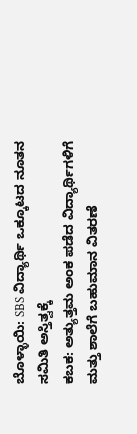ಬೊಳ್ಳಾಯಿ: SBS ವಿದ್ಯಾರ್ಥಿ ಒಕ್ಕೂಟದ ನೂತನ ಸಮಿತಿ ಅಸ್ತಿತ್ವಕ್ಕೆ
ಕಬಕ: ಅತ್ಯುತ್ತಮ ಅಂಕ ಪಡೆದ ವಿದ್ಯಾರ್ಥಿಗಳಿಗೆ ಮತ್ತು ಶಾಲೆಗೆ ಬಹುಮಾನ ವಿತರಣೆ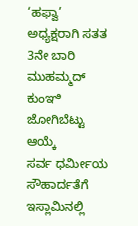‘ಹಫ್ವಾ’ ಅಧ್ಯಕ್ಷರಾಗಿ ಸತತ 3ನೇ ಬಾರಿ ಮುಹಮ್ಮದ್ ಕುಂಞಿ ಜೋಗಿಬೆಟ್ಟು ಆಯ್ಕೆ
ಸರ್ವ ಧರ್ಮೀಯ ಸೌಹಾರ್ದತೆಗೆ ಇಸ್ಲಾಮಿನಲ್ಲಿ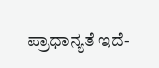ಪ್ರಾಧಾನ್ಯತೆ ಇದೆ-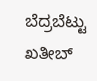ಬೆದ್ರಬೆಟ್ಟು ಖತೀಬ್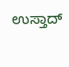ಉಸ್ತಾದ್